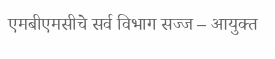एमबीएमसीचे सर्व विभाग सज्ज – आयुक्त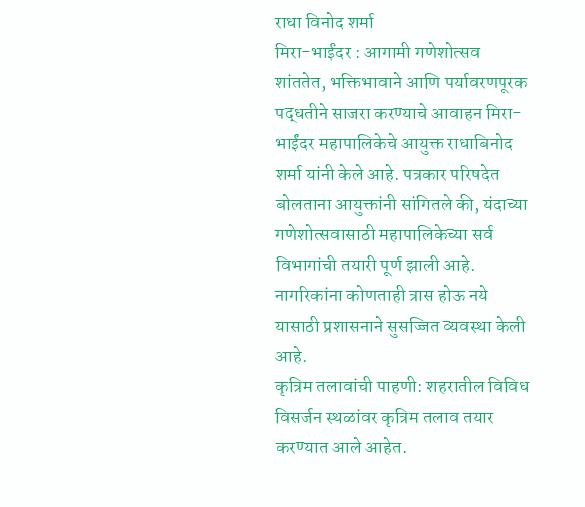राधा विनोद शर्मा
मिरा-भाईंदर : आगामी गणेशोत्सव शांततेत, भक्तिभावाने आणि पर्यावरणपूरक पद्धतीने साजरा करण्याचे आवाहन मिरा-भाईंदर महापालिकेचे आयुक्त राधाबिनोद शर्मा यांनी केले आहे. पत्रकार परिषदेत बोलताना आयुक्तांनी सांगितले की, यंदाच्या गणेशोत्सवासाठी महापालिकेच्या सर्व विभागांची तयारी पूर्ण झाली आहे. नागरिकांना कोणताही त्रास होऊ नये यासाठी प्रशासनाने सुसज्जित व्यवस्था केली आहे.
कृत्रिम तलावांची पाहणी: शहरातील विविध विसर्जन स्थळांवर कृत्रिम तलाव तयार करण्यात आले आहेत.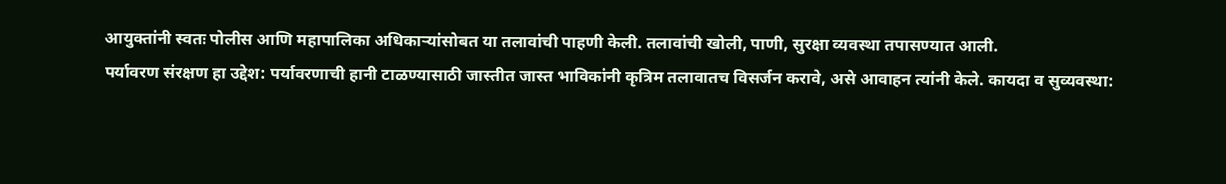आयुक्तांनी स्वतः पोलीस आणि महापालिका अधिकाऱ्यांसोबत या तलावांची पाहणी केली. तलावांची खोली, पाणी, सुरक्षा व्यवस्था तपासण्यात आली.
पर्यावरण संरक्षण हा उद्देश: पर्यावरणाची हानी टाळण्यासाठी जास्तीत जास्त भाविकांनी कृत्रिम तलावातच विसर्जन करावे, असे आवाहन त्यांनी केले. कायदा व सुव्यवस्था: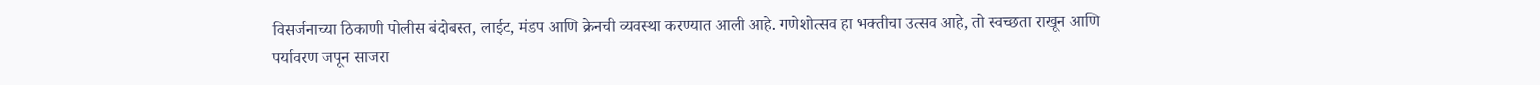विसर्जनाच्या ठिकाणी पोलीस बंदोबस्त, लाईट, मंडप आणि क्रेनची व्यवस्था करण्यात आली आहे. गणेशोत्सव हा भक्तीचा उत्सव आहे, तो स्वच्छता राखून आणि पर्यावरण जपून साजरा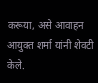करूया, असे आवाहन आयुक्त शर्मा यांनी शेवटी केले.